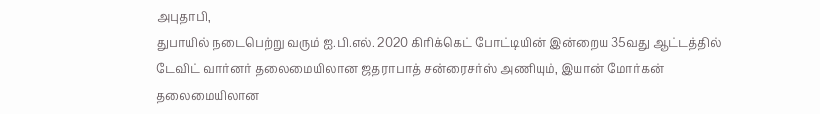அபுதாபி,
துபாயில் நடைபெற்று வரும் ஐ.பி.எல். 2020 கிரிக்கெட் போட்டியின் இன்றைய 35வது ஆட்டத்தில் டேவிட் வார்னர் தலைமையிலான ஜதராபாத் சன்ரைசர்ஸ் அணியும், இயான் மோர்கன் தலைமையிலான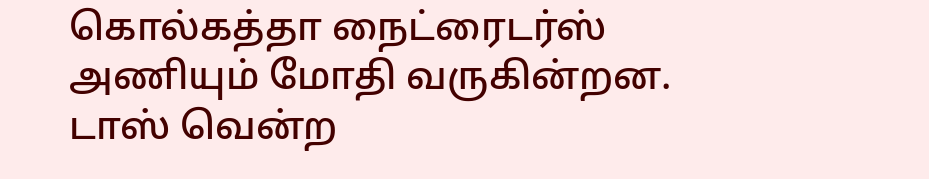கொல்கத்தா நைட்ரைடர்ஸ் அணியும் மோதி வருகின்றன.
டாஸ் வென்ற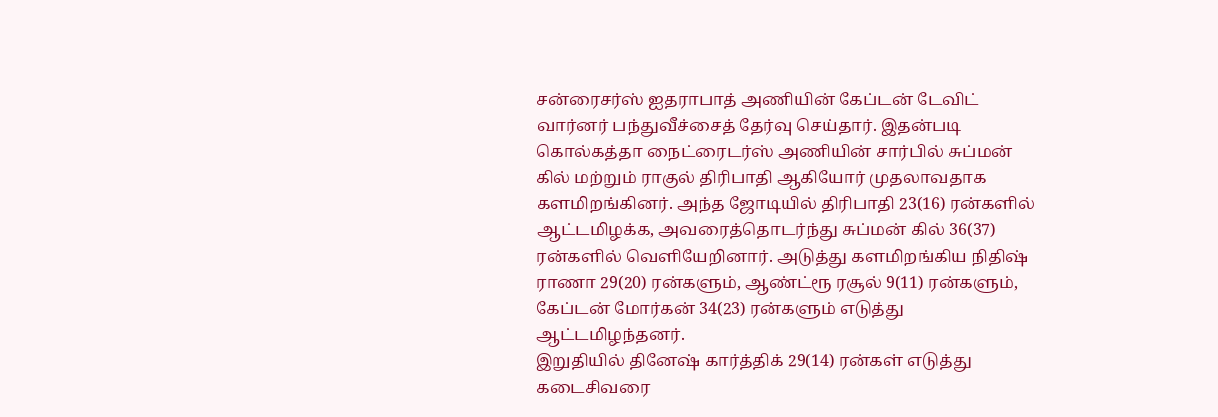சன்ரைசர்ஸ் ஐதராபாத் அணியின் கேப்டன் டேவிட் வார்னர் பந்துவீச்சைத் தேர்வு செய்தார். இதன்படி கொல்கத்தா நைட்ரைடர்ஸ் அணியின் சார்பில் சுப்மன் கில் மற்றும் ராகுல் திரிபாதி ஆகியோர் முதலாவதாக களமிறங்கினர். அந்த ஜோடியில் திரிபாதி 23(16) ரன்களில் ஆட்டமிழக்க, அவரைத்தொடர்ந்து சுப்மன் கில் 36(37) ரன்களில் வெளியேறினார். அடுத்து களமிறங்கிய நிதிஷ் ராணா 29(20) ரன்களும், ஆண்ட்ரூ ரசூல் 9(11) ரன்களும், கேப்டன் மோர்கன் 34(23) ரன்களும் எடுத்து ஆட்டமிழந்தனர்.
இறுதியில் தினேஷ் கார்த்திக் 29(14) ரன்கள் எடுத்து கடைசிவரை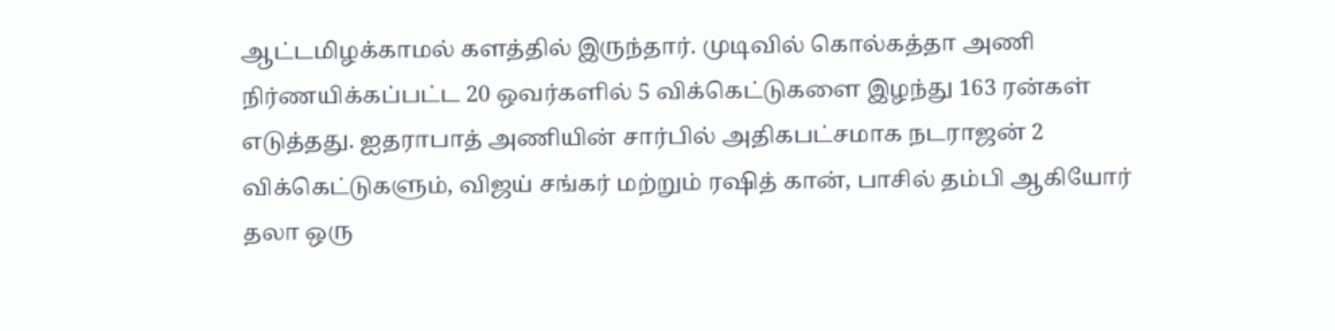ஆட்டமிழக்காமல் களத்தில் இருந்தார். முடிவில் கொல்கத்தா அணி நிர்ணயிக்கப்பட்ட 20 ஒவர்களில் 5 விக்கெட்டுகளை இழந்து 163 ரன்கள் எடுத்தது. ஐதராபாத் அணியின் சார்பில் அதிகபட்சமாக நடராஜன் 2 விக்கெட்டுகளும், விஜய் சங்கர் மற்றும் ரஷித் கான், பாசில் தம்பி ஆகியோர் தலா ஒரு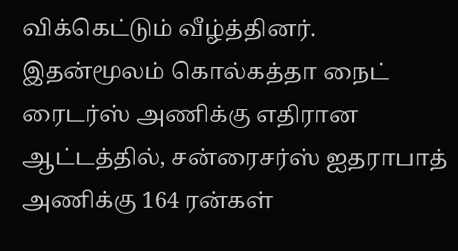விக்கெட்டும் வீழ்த்தினர். இதன்மூலம் கொல்கத்தா நைட் ரைடர்ஸ் அணிக்கு எதிரான ஆட்டத்தில், சன்ரைசர்ஸ் ஐதராபாத் அணிக்கு 164 ரன்கள்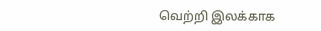வெற்றி இலக்காக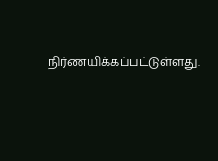நிர்ணயிக்கப்பட்டுள்ளது.